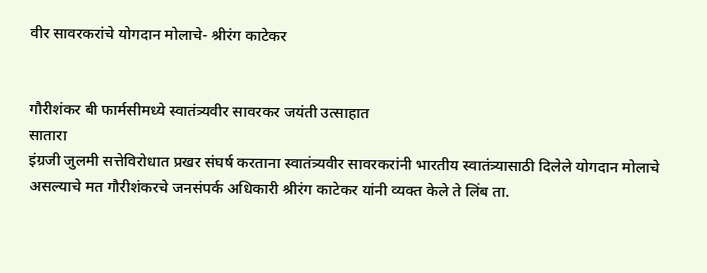वीर सावरकरांचे योगदान मोलाचे- श्रीरंग काटेकर


गौरीशंकर बी फार्मसीमध्ये स्वातंत्र्यवीर सावरकर जयंती उत्साहात
सातारा
इंग्रजी जुलमी सत्तेविरोधात प्रखर संघर्ष करताना स्वातंत्र्यवीर सावरकरांनी भारतीय स्वातंत्र्यासाठी दिलेले योगदान मोलाचे असल्याचे मत गौरीशंकरचे जनसंपर्क अधिकारी श्रीरंग काटेकर यांनी व्यक्त केले ते लिंब ता.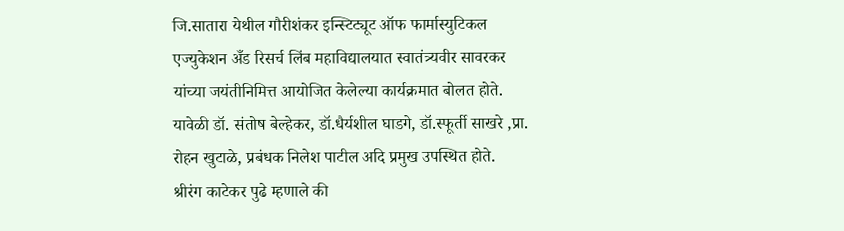जि.सातारा येथील गौरीशंकर इन्स्टिट्यूट ऑफ फार्मास्युटिकल एज्युकेशन अँड रिसर्च लिंब महाविद्यालयात स्वातंत्र्यवीर सावरकर यांच्या जयंतीनिमित्त आयोजित केलेल्या कार्यक्रमात बोलत होते.
यावेळी डॉ. संतोष बेल्हेकर, डॉ.धैर्यशील घाडगे, डॉ.स्फूर्ती साखरे ,प्रा. रोहन खुटाळे, प्रबंधक निलेश पाटील अदि प्रमुख उपस्थित होते.
श्रीरंग काटेकर पुढे म्हणाले की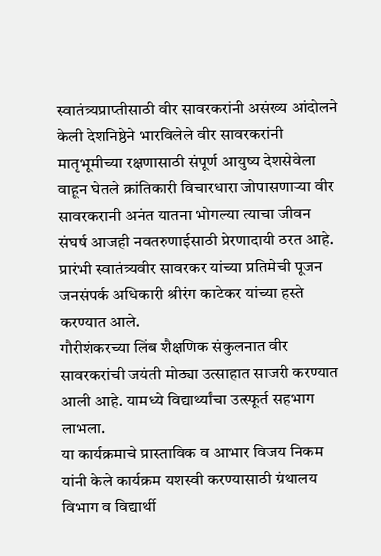स्वातंत्र्यप्राप्तीसाठी वीर सावरकरांनी असंख्य आंदोलने केली देशनिष्ठेने भारविलेले वीर सावरकरांनी मातृभूमीच्या रक्षणासाठी संपूर्ण आयुष्य देशसेवेला वाहून घेतले क्रांतिकारी विचारधारा जोपासणाऱ्या वीर सावरकरानी अनंत यातना भोगल्या त्याचा जीवन संघर्ष आजही नवतरुणाईसाठी प्रेरणादायी ठरत आहे.
प्रारंभी स्वातंत्र्यवीर सावरकर यांच्या प्रतिमेची पूजन जनसंपर्क अधिकारी श्रीरंग काटेकर यांच्या हस्ते करण्यात आले.
गौरीशंकरच्या लिंब शैक्षणिक संकुलनात वीर सावरकरांची जयंती मोठ्या उत्साहात साजरी करण्यात आली आहे. यामध्ये विद्यार्थ्यांचा उत्स्फूर्त सहभाग लाभला.
या कार्यक्रमाचे प्रास्ताविक व आभार विजय निकम यांनी केले कार्यक्रम यशस्वी करण्यासाठी ग्रंथालय विभाग व विद्यार्थी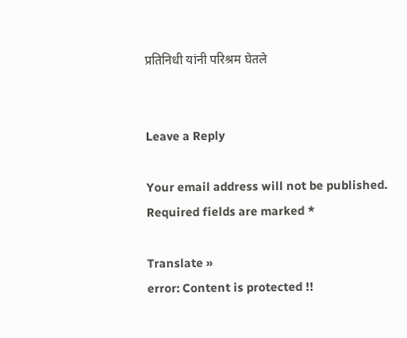प्रतिनिधी यांनी परिश्रम घेतले


Leave a Reply

Your email address will not be published. Required fields are marked *

Translate »
error: Content is protected !!